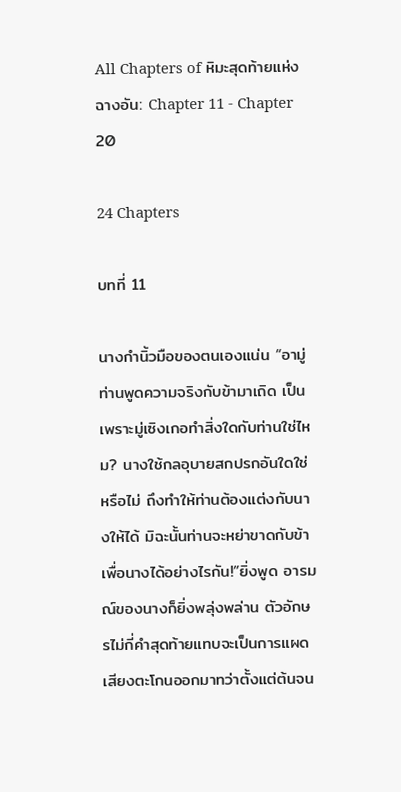All Chapters of หิมะสุดท้ายแห่งฉางอัน: Chapter 11 - Chapter 20

24 Chapters

บทที่ 11

นางกำนิ้วมือของตนเองแน่น “อามู่ ท่านพูดความจริงกับข้ามาเถิด เป็นเพราะมู่เซิงเกอทำสิ่งใดกับท่านใช่ไหม? นางใช้กลอุบายสกปรกอันใดใช่หรือไม่ ถึงทำให้ท่านต้องแต่งกับนางให้ได้ มิฉะนั้นท่านจะหย่าขาดกับข้าเพื่อนางได้อย่างไรกัน!”ยิ่งพูด อารมณ์ของนางก็ยิ่งพลุ่งพล่าน ตัวอักษรไม่กี่คำสุดท้ายแทบจะเป็นการแผดเสียงตะโกนออกมาทว่าตั้งแต่ต้นจน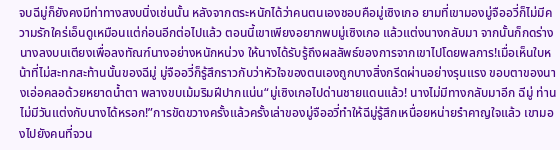จบฉีมู่ก็ยังคงมีท่าทางสงบนิ่งเช่นนั้น หลังจากตระหนักได้ว่าคนตนเองชอบคือมู่เซิงเกอ ยามที่เขามองมู่จืออวี่ก็ไม่มีความรักใคร่เอ็นดูเหมือนแต่ก่อนอีกต่อไปแล้ว ตอนนี้เขาเพียงอยากพบมู่เซิงเกอ แล้วแต่งนางกลับมา จากนั้นก็กดร่างนางลงบนเตียงเพื่อลงทัณฑ์นางอย่างหนักหน่วง ให้นางได้รับรู้ถึงผลลัพธ์ของการจากเขาไปโดยพลการ!เมื่อเห็นใบหน้าที่ไม่สะทกสะท้านนั้นของฉีมู่ มู่จืออวี่ก็รู้สึกราวกับว่าหัวใจของตนเองถูกบางสิ่งกรีดผ่านอย่างรุนแรง ขอบตาของนางเอ่อคลอด้วยหยาดน้ำตา พลางขบเม้มริมฝีปากแน่น“มู่เซิงเกอไปด่านชายแดนแล้ว! นางไม่มีทางกลับมาอีก ฉีมู่ ท่านไม่มีวันแต่งกับนางได้หรอก!”การขัดขวางครั้งแล้วครั้งเล่าของมู่จืออวี่ทำให้ฉีมู่รู้สึกเหนื่อยหน่ายรำคาญใจแล้ว เขามองไปยังคนที่จวน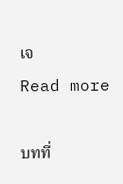เจ
Read more

บทที่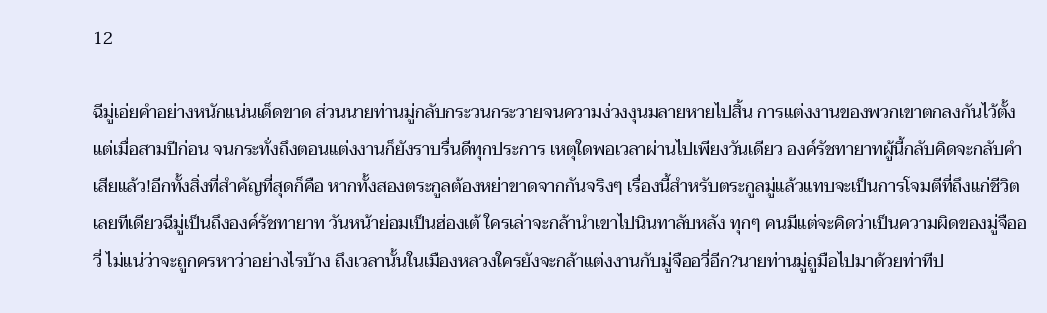12

ฉีมู่เอ่ยคำอย่างหนักแน่นเด็ดขาด ส่วนนายท่านมู่กลับกระวนกระวายจนความง่วงงุนมลายหายไปสิ้น การแต่งงานของพวกเขาตกลงกันไว้ตั้งแต่เมื่อสามปีก่อน จนกระทั่งถึงตอนแต่งงานก็ยังราบรื่นดีทุกประการ เหตุใดพอเวลาผ่านไปเพียงวันเดียว องค์รัชทายาทผู้นี้กลับคิดจะกลับคำเสียแล้ว!อีกทั้งสิ่งที่สำคัญที่สุดก็คือ หากทั้งสองตระกูลต้องหย่าขาดจากกันจริงๆ เรื่องนี้สำหรับตระกูลมู่แล้วแทบจะเป็นการโจมตีที่ถึงแก่ชีวิตเลยทีเดียวฉีมู่เป็นถึงองค์รัชทายาท วันหน้าย่อมเป็นฮ่องเต้ ใครเล่าจะกล้านำเขาไปนินทาลับหลัง ทุกๆ คนมีแต่จะคิดว่าเป็นความผิดของมู่จืออวี่ ไม่แน่ว่าจะถูกครหาว่าอย่างไรบ้าง ถึงเวลานั้นในเมืองหลวงใครยังจะกล้าแต่งงานกับมู่จืออวี่อีก?นายท่านมู่ถูมือไปมาด้วยท่าทีป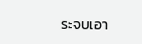ระจบเอา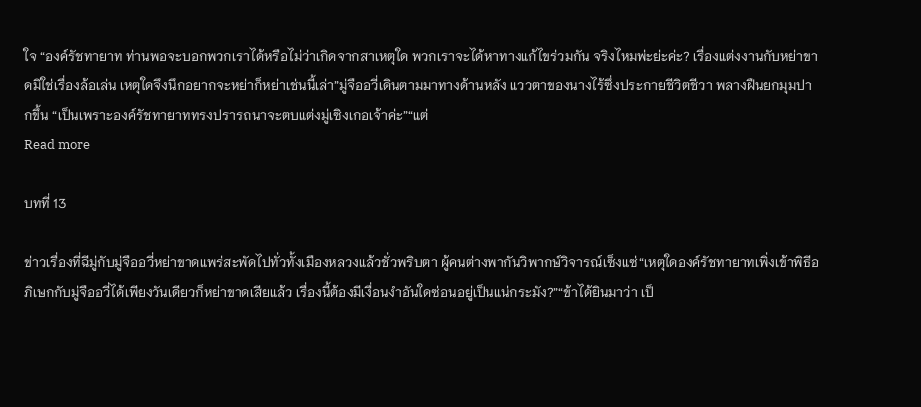ใจ “องค์รัชทายาท ท่านพอจะบอกพวกเราได้หรือไม่ว่าเกิดจากสาเหตุใด พวกเราจะได้หาทางแก้ไขร่วมกัน จริงไหมพ่ะย่ะค่ะ? เรื่องแต่งงานกับหย่าขาดมิใช่เรื่องล้อเล่น เหตุใดจึงนึกอยากจะหย่าก็หย่าเช่นนี้เล่า”มู่จืออวี่เดินตามมาทางด้านหลัง แววตาของนางไร้ซึ่งประกายชีวิตชีวา พลางฝืนยกมุมปากขึ้น “เป็นเพราะองค์รัชทายาททรงปรารถนาจะตบแต่งมู่เซิงเกอเจ้าค่ะ”“แต่
Read more

บทที่ 13

ข่าวเรื่องที่ฉีมู่กับมู่จืออวี่หย่าขาดแพร่สะพัดไปทั่วทั้งเมืองหลวงแล้วชั่วพริบตา ผู้คนต่างพากันวิพากษ์วิจารณ์เซ็งแซ่“เหตุใดองค์รัชทายาทเพิ่งเข้าพิธีอภิเษกกับมู่จืออวี่ได้เพียงวันเดียวก็หย่าขาดเสียแล้ว เรื่องนี้ต้องมีเงื่อนงำอันใดซ่อนอยู่เป็นแน่กระมัง?”“ข้าได้ยินมาว่า เป็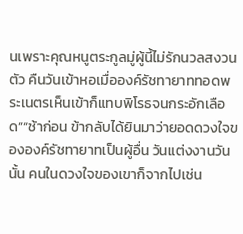นเพราะคุณหนูตระกูลมู่ผู้นี้ไม่รักนวลสงวนตัว คืนวันเข้าหอเมื่อองค์รัชทายาททอดพระเนตรเห็นเข้าก็แทบพิโรธจนกระอักเลือด”“ช้าก่อน ข้ากลับได้ยินมาว่ายอดดวงใจขององค์รัชทายาทเป็นผู้อื่น วันแต่งงานวันนั้น คนในดวงใจของเขาก็จากไปเช่น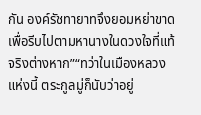กัน องค์รัชทายาทจึงยอมหย่าขาดเพื่อรีบไปตามหานางในดวงใจที่แท้จริงต่างหาก”“ทว่าในเมืองหลวงแห่งนี้ ตระกูลมู่ก็นับว่าอยู่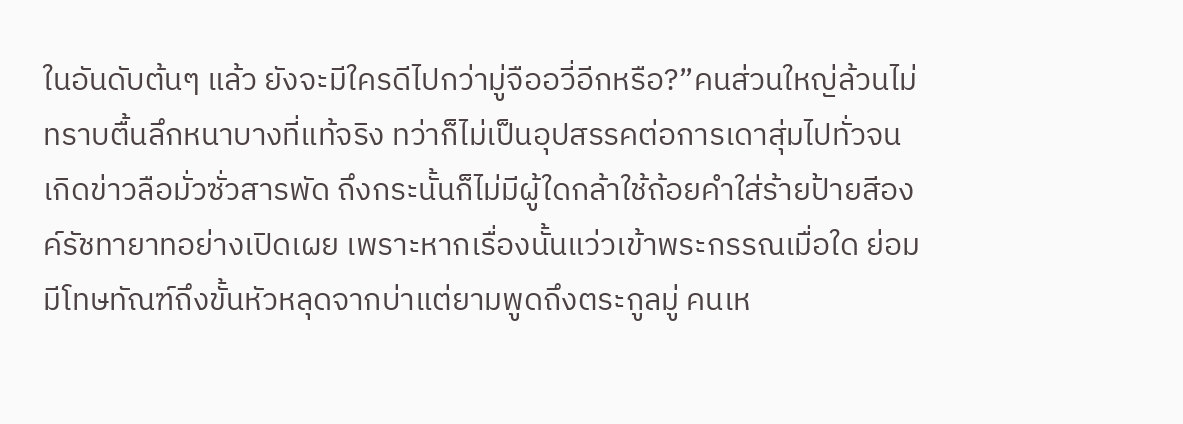ในอันดับต้นๆ แล้ว ยังจะมีใครดีไปกว่ามู่จืออวี่อีกหรือ?”คนส่วนใหญ่ล้วนไม่ทราบตื้นลึกหนาบางที่แท้จริง ทว่าก็ไม่เป็นอุปสรรคต่อการเดาสุ่มไปทั่วจนเกิดข่าวลือมั่วซั่วสารพัด ถึงกระนั้นก็ไม่มีผู้ใดกล้าใช้ถ้อยคำใส่ร้ายป้ายสีองค์รัชทายาทอย่างเปิดเผย เพราะหากเรื่องนั้นแว่วเข้าพระกรรณเมื่อใด ย่อมมีโทษทัณฑ์ถึงขั้นหัวหลุดจากบ่าแต่ยามพูดถึงตระกูลมู่ คนเห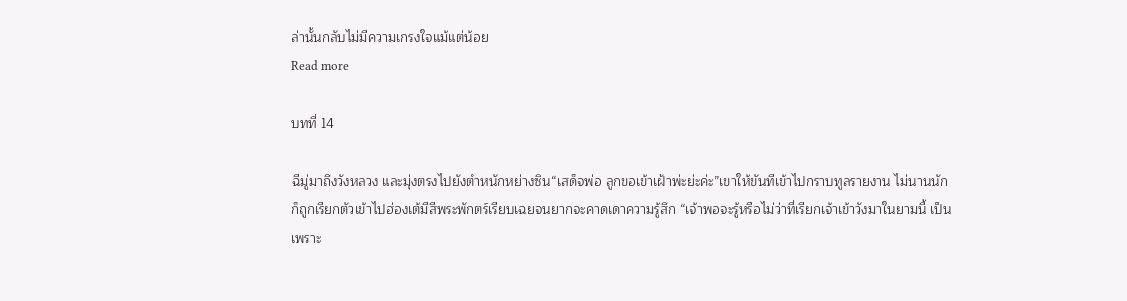ล่านั้นกลับไม่มีความเกรงใจแม้แต่น้อย
Read more

บทที่ 14

ฉีมู่มาถึงวังหลวง และมุ่งตรงไปยังตำหนักหย่างซิน“เสด็จพ่อ ลูกขอเข้าเฝ้าพ่ะย่ะค่ะ”เขาให้ขันทีเข้าไปกราบทูลรายงาน ไม่นานนักก็ถูกเรียกตัวเข้าไปฮ่องเต้มีสีพระพักตร์เรียบเฉยจนยากจะคาดเดาความรู้สึก “เจ้าพอจะรู้หรือไม่ว่าที่เรียกเจ้าเข้าวังมาในยามนี้ เป็นเพราะ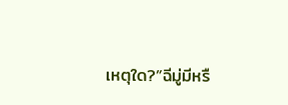เหตุใด?”ฉีมู่มีหรื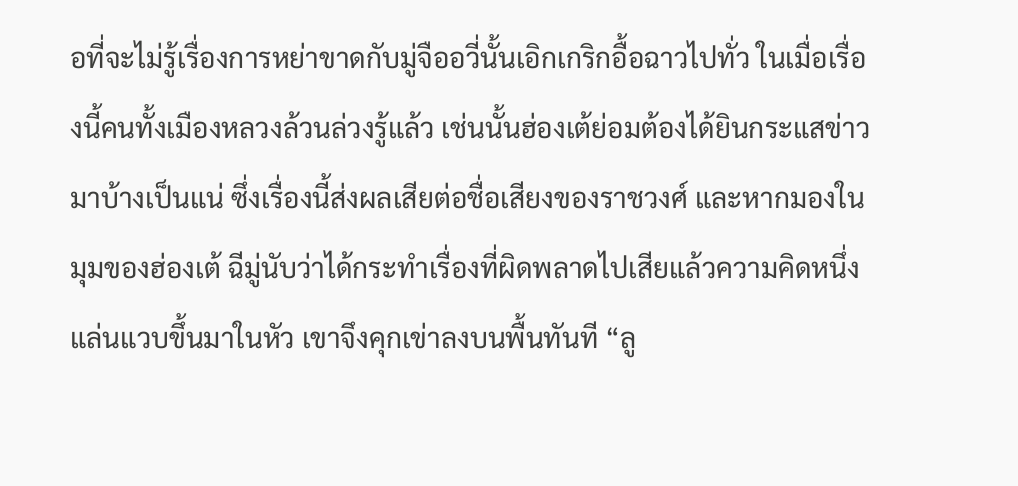อที่จะไม่รู้เรื่องการหย่าขาดกับมู่จืออวี่นั้นเอิกเกริกอื้อฉาวไปทั่ว ในเมื่อเรื่องนี้คนทั้งเมืองหลวงล้วนล่วงรู้แล้ว เช่นนั้นฮ่องเต้ย่อมต้องได้ยินกระแสข่าวมาบ้างเป็นแน่ ซึ่งเรื่องนี้ส่งผลเสียต่อชื่อเสียงของราชวงศ์ และหากมองในมุมของฮ่องเต้ ฉีมู่นับว่าได้กระทำเรื่องที่ผิดพลาดไปเสียแล้วความคิดหนึ่งแล่นแวบขึ้นมาในหัว เขาจึงคุกเข่าลงบนพื้นทันที “ลู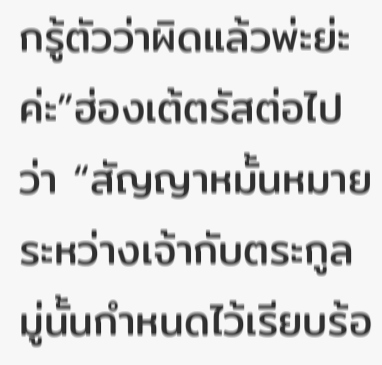กรู้ตัวว่าผิดแล้วพ่ะย่ะค่ะ”ฮ่องเต้ตรัสต่อไปว่า “สัญญาหมั้นหมายระหว่างเจ้ากับตระกูลมู่นั้นกำหนดไว้เรียบร้อ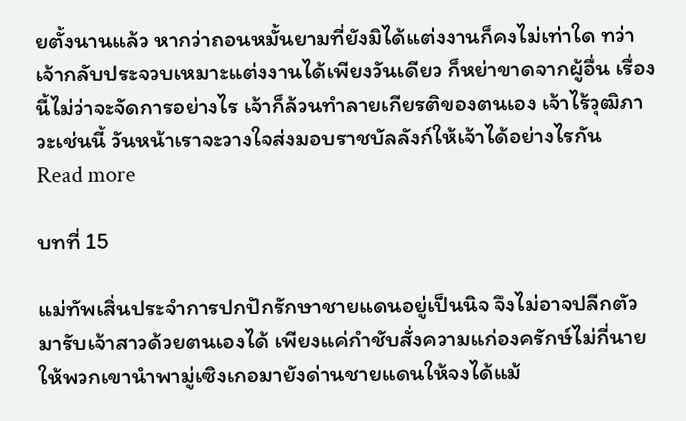ยตั้งนานแล้ว หากว่าถอนหมั้นยามที่ยังมิได้แต่งงานก็คงไม่เท่าใด ทว่าเจ้ากลับประจวบเหมาะแต่งงานได้เพียงวันเดียว ก็หย่าขาดจากผู้อื่น เรื่องนี้ไม่ว่าจะจัดการอย่างไร เจ้าก็ล้วนทำลายเกียรติของตนเอง เจ้าไร้วุฒิภาวะเช่นนี้ วันหน้าเราจะวางใจส่งมอบราชบัลลังก์ให้เจ้าได้อย่างไรกัน
Read more

บทที่ 15

แม่ทัพเสิ่นประจำการปกปักรักษาชายแดนอยู่เป็นนิจ จึงไม่อาจปลีกตัวมารับเจ้าสาวด้วยตนเองได้ เพียงแค่กำชับสั่งความแก่องครักษ์ไม่กี่นาย ให้พวกเขานำพามู่เซิงเกอมายังด่านชายแดนให้จงได้แม้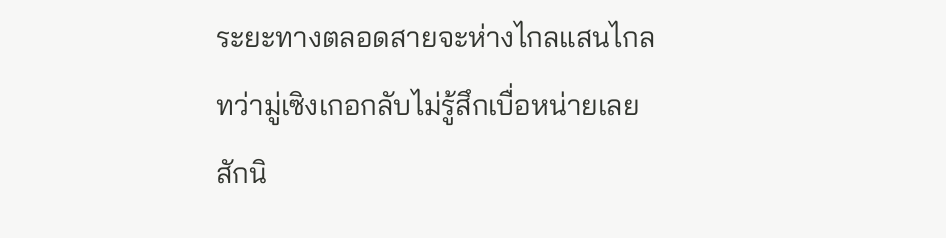ระยะทางตลอดสายจะห่างไกลแสนไกล ทว่ามู่เซิงเกอกลับไม่รู้สึกเบื่อหน่ายเลยสักนิ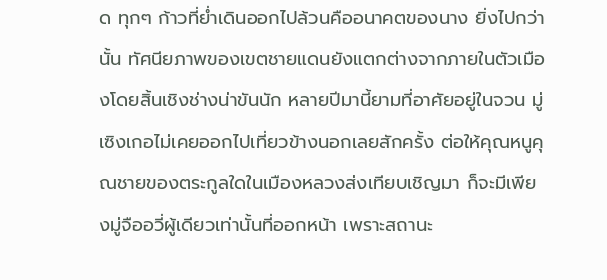ด ทุกๆ ก้าวที่ย่ำเดินออกไปล้วนคืออนาคตของนาง ยิ่งไปกว่านั้น ทัศนียภาพของเขตชายแดนยังแตกต่างจากภายในตัวเมืองโดยสิ้นเชิงช่างน่าขันนัก หลายปีมานี้ยามที่อาศัยอยู่ในจวน มู่เซิงเกอไม่เคยออกไปเที่ยวข้างนอกเลยสักครั้ง ต่อให้คุณหนูคุณชายของตระกูลใดในเมืองหลวงส่งเทียบเชิญมา ก็จะมีเพียงมู่จืออวี่ผู้เดียวเท่านั้นที่ออกหน้า เพราะสถานะ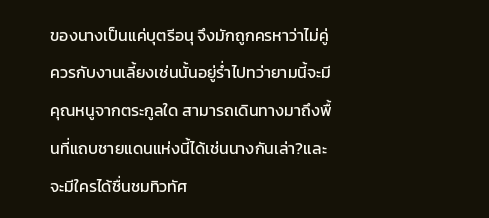ของนางเป็นแค่บุตรีอนุ จึงมักถูกครหาว่าไม่คู่ควรกับงานเลี้ยงเช่นนั้นอยู่ร่ำไปทว่ายามนี้จะมีคุณหนูจากตระกูลใด สามารถเดินทางมาถึงพื้นที่แถบชายแดนแห่งนี้ได้เช่นนางกันเล่า?และจะมีใครได้ชื่นชมทิวทัศ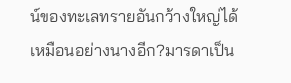น์ของทะเลทรายอันกว้างใหญ่ได้เหมือนอย่างนางอีก?มารดาเป็น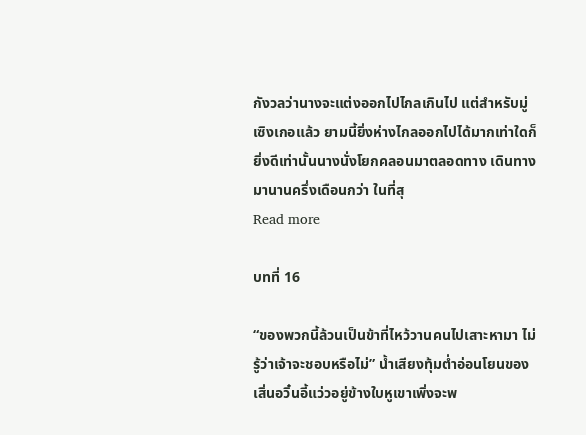กังวลว่านางจะแต่งออกไปไกลเกินไป แต่สำหรับมู่เซิงเกอแล้ว ยามนี้ยิ่งห่างไกลออกไปได้มากเท่าใดก็ยิ่งดีเท่านั้นนางนั่งโยกคลอนมาตลอดทาง เดินทางมานานครึ่งเดือนกว่า ในที่สุ
Read more

บทที่ 16

“ของพวกนี้ล้วนเป็นข้าที่ไหว้วานคนไปเสาะหามา ไม่รู้ว่าเจ้าจะชอบหรือไม่” น้ำเสียงทุ้มต่ำอ่อนโยนของเสิ่นอวิ๋นอี้แว่วอยู่ข้างใบหูเขาเพิ่งจะพ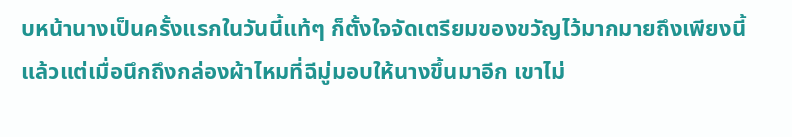บหน้านางเป็นครั้งแรกในวันนี้แท้ๆ ก็ตั้งใจจัดเตรียมของขวัญไว้มากมายถึงเพียงนี้แล้วแต่เมื่อนึกถึงกล่องผ้าไหมที่ฉีมู่มอบให้นางขึ้นมาอีก เขาไม่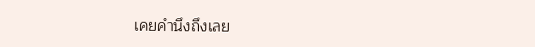เคยคำนึงถึงเลย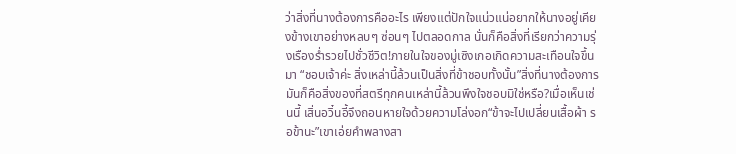ว่าสิ่งที่นางต้องการคืออะไร เพียงแต่ปักใจแน่วแน่อยากให้นางอยู่เคียงข้างเขาอย่างหลบๆ ซ่อนๆ ไปตลอดกาล นั่นก็คือสิ่งที่เรียกว่าความรุ่งเรืองร่ำรวยไปชั่วชีวิต!ภายในใจของมู่เซิงเกอเกิดความสะเทือนใจขึ้นมา “ชอบเจ้าค่ะ สิ่งเหล่านี้ล้วนเป็นสิ่งที่ข้าชอบทั้งนั้น”สิ่งที่นางต้องการ มันก็คือสิ่งของที่สตรีทุกคนเหล่านี้ล้วนพึงใจชอบมิใช่หรือ?เมื่อเห็นเช่นนี้ เสิ่นอวิ๋นอี้จึงถอนหายใจด้วยความโล่งอก“ข้าจะไปเปลี่ยนเสื้อผ้า รอข้านะ”เขาเอ่ยคำพลางสา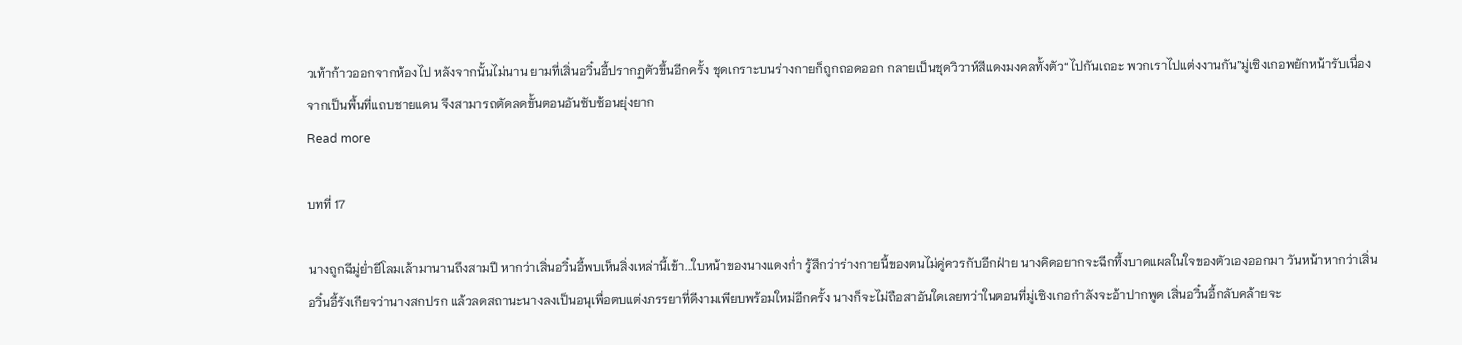วเท้าก้าวออกจากห้องไป หลังจากนั้นไม่นาน ยามที่เสิ่นอวิ๋นอี้ปรากฏตัวขึ้นอีกครั้ง ชุดเกราะบนร่างกายก็ถูกถอดออก กลายเป็นชุดวิวาห์สีแดงมงคลทั้งตัว“ไปกันเถอะ พวกเราไปแต่งงานกัน”มู่เซิงเกอพยักหน้ารับเนื่องจากเป็นพื้นที่แถบชายแดน จึงสามารถตัดลดขั้นตอนอันซับซ้อนยุ่งยาก
Read more

บทที่ 17

นางถูกฉีมู่ย่ำยีโลมเล้ามานานถึงสามปี หากว่าเสิ่นอวิ๋นอี้พบเห็นสิ่งเหล่านี้เข้า...ใบหน้าของนางแดงก่ำ รู้สึกว่าร่างกายนี้ของตนไม่คู่ควรกับอีกฝ่าย นางคิดอยากจะฉีกทึ้งบาดแผลในใจของตัวเองออกมา วันหน้าหากว่าเสิ่นอวิ๋นอี้รังเกียจว่านางสกปรก แล้วลดสถานะนางลงเป็นอนุเพื่อตบแต่งภรรยาที่ดีงามเพียบพร้อมใหม่อีกครั้ง นางก็จะไม่ถือสาอันใดเลยทว่าในตอนที่มู่เซิงเกอกำลังจะอ้าปากพูด เสิ่นอวิ๋นอี้กลับคล้ายจะ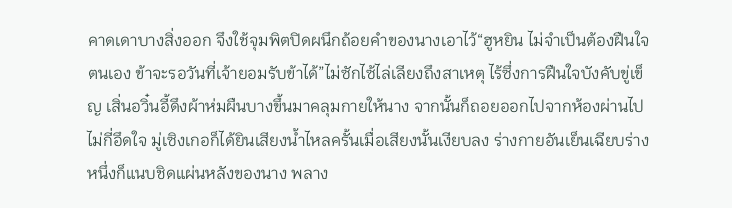คาดเดาบางสิ่งออก จึงใช้จุมพิตปิดผนึกถ้อยคำของนางเอาไว้“ฮูหยิน ไม่จำเป็นต้องฝืนใจตนเอง ข้าจะรอวันที่เจ้ายอมรับข้าได้”ไม่ซักไซ้ไล่เลียงถึงสาเหตุ ไร้ซึ่งการฝืนใจบังคับขู่เข็ญ เสิ่นอวิ๋นอี้ดึงผ้าห่มผืนบางขึ้นมาคลุมกายให้นาง จากนั้นก็ถอยออกไปจากห้องผ่านไปไม่กี่อึดใจ มู่เซิงเกอก็ได้ยินเสียงน้ำไหลครั้นเมื่อเสียงนั้นเงียบลง ร่างกายอันเย็นเฉียบร่างหนึ่งก็แนบชิดแผ่นหลังของนาง พลาง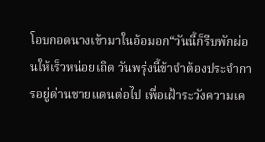โอบกอดนางเข้ามาในอ้อมอก“วันนี้ก็รีบพักผ่อนให้เร็วหน่อยเถิด วันพรุ่งนี้ข้าจำต้องประจำการอยู่ด่านชายแดนต่อไป เพื่อเฝ้าระวังความเค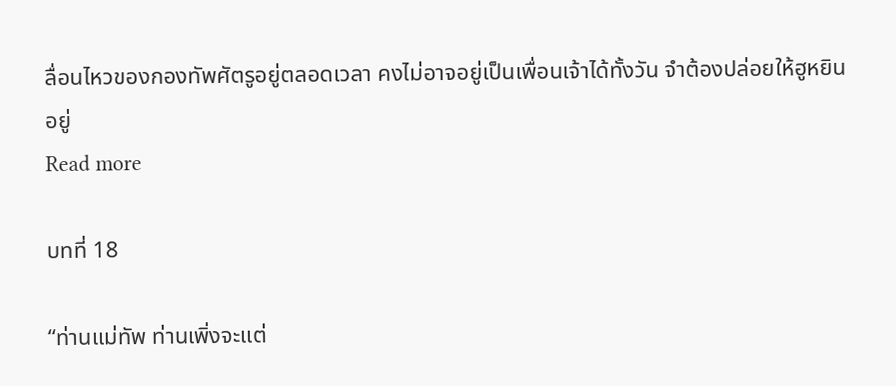ลื่อนไหวของกองทัพศัตรูอยู่ตลอดเวลา คงไม่อาจอยู่เป็นเพื่อนเจ้าได้ทั้งวัน จำต้องปล่อยให้ฮูหยินอยู่
Read more

บทที่ 18

“ท่านแม่ทัพ ท่านเพิ่งจะแต่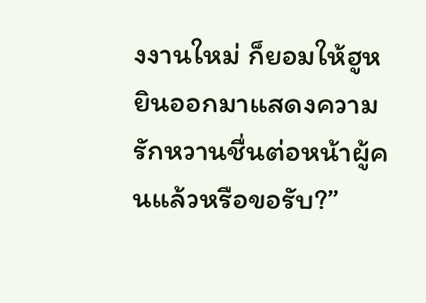งงานใหม่ ก็ยอมให้ฮูหยินออกมาแสดงความรักหวานชื่นต่อหน้าผู้คนแล้วหรือขอรับ?”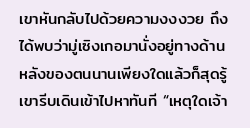เขาหันกลับไปด้วยความงงงวย ถึงได้พบว่ามู่เซิงเกอมานั่งอยู่ทางด้านหลังของตนนานเพียงใดแล้วก็สุดรู้เขารีบเดินเข้าไปหาทันที “เหตุใดเจ้า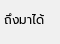ถึงมาได้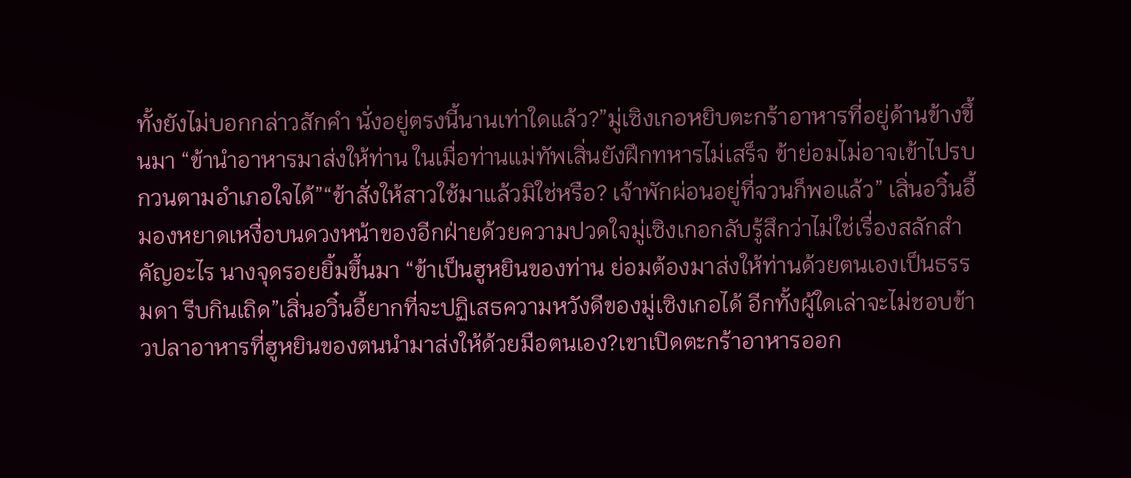ทั้งยังไม่บอกกล่าวสักคำ นั่งอยู่ตรงนี้นานเท่าใดแล้ว?”มู่เซิงเกอหยิบตะกร้าอาหารที่อยู่ด้านข้างขึ้นมา “ข้านำอาหารมาส่งให้ท่าน ในเมื่อท่านแม่ทัพเสิ่นยังฝึกทหารไม่เสร็จ ข้าย่อมไม่อาจเข้าไปรบกวนตามอำเภอใจได้”“ข้าสั่งให้สาวใช้มาแล้วมิใช่หรือ? เจ้าพักผ่อนอยู่ที่จวนก็พอแล้ว” เสิ่นอวิ๋นอี้มองหยาดเหงื่อบนดวงหน้าของอีกฝ่ายด้วยความปวดใจมู่เซิงเกอกลับรู้สึกว่าไม่ใช่เรื่องสลักสำคัญอะไร นางจุดรอยยิ้มขึ้นมา “ข้าเป็นฮูหยินของท่าน ย่อมต้องมาส่งให้ท่านด้วยตนเองเป็นธรรมดา รีบกินเถิด”เสิ่นอวิ๋นอี้ยากที่จะปฏิเสธความหวังดีของมู่เซิงเกอได้ อีกทั้งผู้ใดเล่าจะไม่ชอบข้าวปลาอาหารที่ฮูหยินของตนนำมาส่งให้ด้วยมือตนเอง?เขาเปิดตะกร้าอาหารออก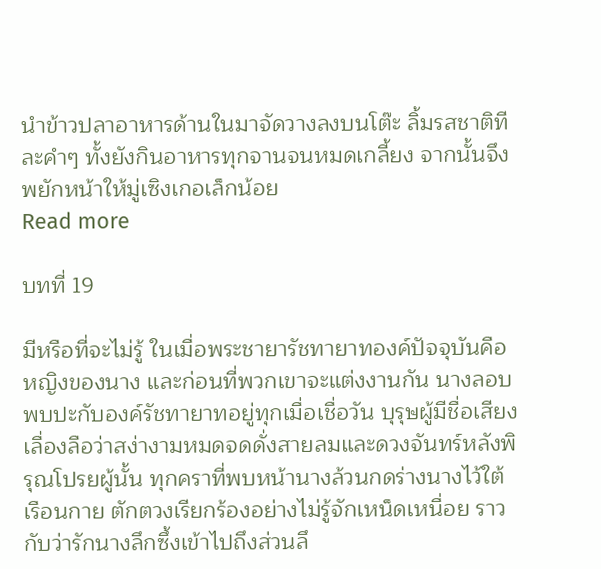นำข้าวปลาอาหารด้านในมาจัดวางลงบนโต๊ะ ลิ้มรสชาติทีละคำๆ ทั้งยังกินอาหารทุกจานจนหมดเกลี้ยง จากนั้นจึงพยักหน้าให้มู่เซิงเกอเล็กน้อย
Read more

บทที่ 19

มีหรือที่จะไม่รู้ ในเมื่อพระชายารัชทายาทองค์ปัจจุบันคือหญิงของนาง และก่อนที่พวกเขาจะแต่งงานกัน นางลอบพบปะกับองค์รัชทายาทอยู่ทุกเมื่อเชื่อวัน บุรุษผู้มีชื่อเสียงเลื่องลือว่าสง่างามหมดจดดั่งสายลมและดวงจันทร์หลังพิรุณโปรยผู้นั้น ทุกคราที่พบหน้านางล้วนกดร่างนางไว้ใต้เรือนกาย ตักตวงเรียกร้องอย่างไม่รู้จักเหน็ดเหนื่อย ราวกับว่ารักนางลึกซึ้งเข้าไปถึงส่วนลึ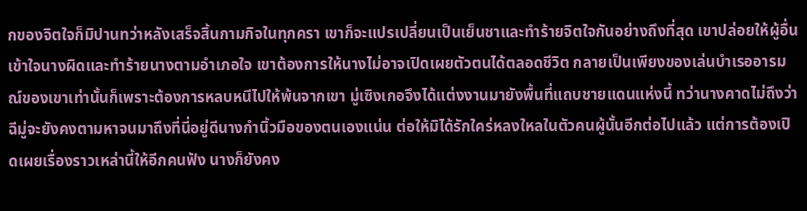กของจิตใจก็มิปานทว่าหลังเสร็จสิ้นกามกิจในทุกครา เขาก็จะแปรเปลี่ยนเป็นเย็นชาและทำร้ายจิตใจกันอย่างถึงที่สุด เขาปล่อยให้ผู้อื่นเข้าใจนางผิดและทำร้ายนางตามอำเภอใจ เขาต้องการให้นางไม่อาจเปิดเผยตัวตนได้ตลอดชีวิต กลายเป็นเพียงของเล่นบำเรออารมณ์ของเขาเท่านั้นก็เพราะต้องการหลบหนีไปให้พ้นจากเขา มู่เซิงเกอจึงได้แต่งงานมายังพื้นที่แถบชายแดนแห่งนี้ ทว่านางคาดไม่ถึงว่าฉีมู่จะยังคงตามหาจนมาถึงที่นี่อยู่ดีนางกำนิ้วมือของตนเองแน่น ต่อให้มิได้รักใคร่หลงใหลในตัวคนผู้นั้นอีกต่อไปแล้ว แต่การต้องเปิดเผยเรื่องราวเหล่านี้ให้อีกคนฟัง นางก็ยังคง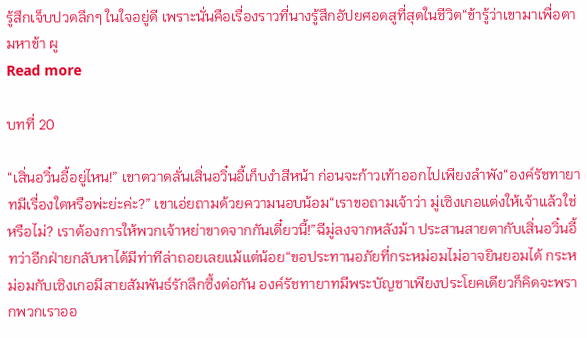รู้สึกเจ็บปวดลึกๆ ในใจอยู่ดี เพราะนั่นคือเรื่องราวที่นางรู้สึกอัปยศอดสูที่สุดในชีวิต“ข้ารู้ว่าเขามาเพื่อตามหาข้า ผู
Read more

บทที่ 20

“เสิ่นอวิ๋นอี้อยู่ไหน!” เขาตวาดลั่นเสิ่นอวิ๋นอี้เก็บงำสีหน้า ก่อนจะก้าวเท้าออกไปเพียงลำพัง“องค์รัชทายาทมีเรื่องใดหรือพ่ะย่ะค่ะ?” เขาเอ่ยถามด้วยความนอบน้อม“เราขอถามเจ้าว่า มู่เซิงเกอแต่งให้เจ้าแล้วใช่หรือไม่? เราต้องการให้พวกเจ้าหย่าขาดจากกันเดี๋ยวนี้!”ฉีมู่ลงจากหลังม้า ประสานสายตากับเสิ่นอวิ๋นอี้ ทว่าอีกฝ่ายกลับหาได้มีท่าทีล่าถอยเลยแม้แต่น้อย“ขอประทานอภัยที่กระหม่อมไม่อาจยินยอมได้ กระหม่อมกับเซิงเกอมีสายสัมพันธ์รักลึกซึ้งต่อกัน องค์รัชทายาทมีพระบัญชาเพียงประโยคเดียวก็คิดจะพรากพวกเราออ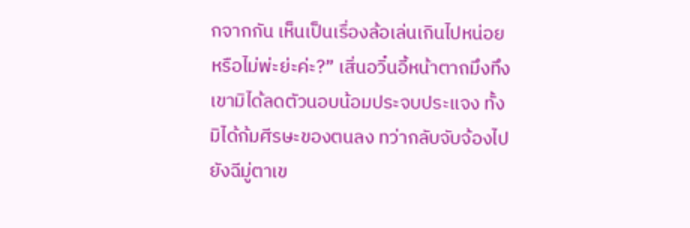กจากกัน เห็นเป็นเรื่องล้อเล่นเกินไปหน่อยหรือไม่พ่ะย่ะค่ะ?” เสิ่นอวิ๋นอี้หน้าตาถมึงทึง เขามิได้ลดตัวนอบน้อมประจบประแจง ทั้งมิได้ก้มศีรษะของตนลง ทว่ากลับจับจ้องไปยังฉีมู่ตาเข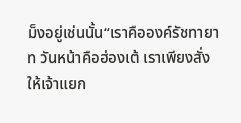ม็งอยู่เช่นนั้น“เราคือองค์รัชทายาท วันหน้าคือฮ่องเต้ เราเพียงสั่งให้เจ้าแยก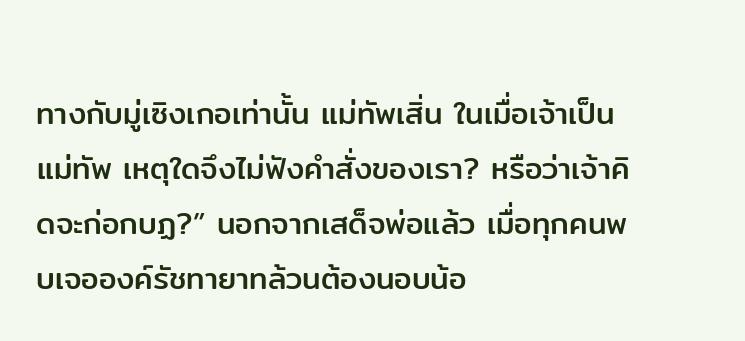ทางกับมู่เซิงเกอเท่านั้น แม่ทัพเสิ่น ในเมื่อเจ้าเป็นแม่ทัพ เหตุใดจึงไม่ฟังคำสั่งของเรา? หรือว่าเจ้าคิดจะก่อกบฏ?” นอกจากเสด็จพ่อแล้ว เมื่อทุกคนพบเจอองค์รัชทายาทล้วนต้องนอบน้อ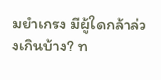มยำเกรง มีผู้ใดกล้าล่วงเกินบ้าง? ท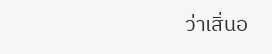ว่าเสิ่นอ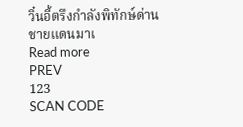วิ๋นอี้ตรึงกำลังพิทักษ์ด่านชายแดนมาเ
Read more
PREV
123
SCAN CODE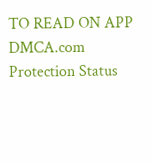TO READ ON APP
DMCA.com Protection Status